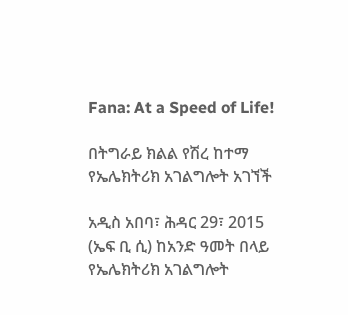Fana: At a Speed of Life!

በትግራይ ክልል የሽረ ከተማ የኤሌክትሪክ አገልግሎት አገኘች

አዲስ አበባ፣ ሕዳር 29፣ 2015 (ኤፍ ቢ ሲ) ከአንድ ዓመት በላይ የኤሌክትሪክ አገልግሎት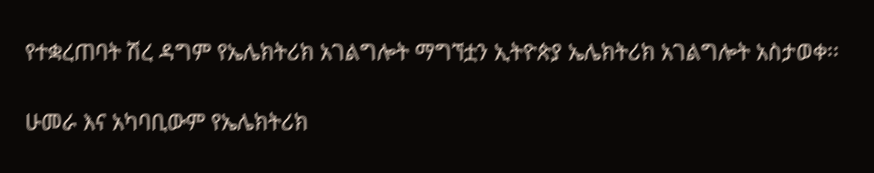የተቋረጠባት ሽረ ዳግም የኤሌክትሪክ አገልግሎት ማግኘቷን ኢትዮጵያ ኤሌክትሪክ አገልግሎት አስታወቀ፡፡

ሁመራ እና አካባቢውም የኤሌክትሪክ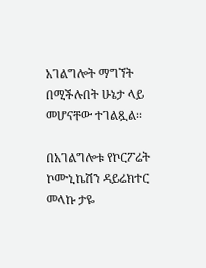አገልግሎት ማግኘት በሚችሉበት ሁኔታ ላይ መሆናቸው ተገልጿል፡፡

በአገልግሎቱ የኮርፖሬት ኮሙኒኬሽን ዳይሬክተር መላኩ ታዬ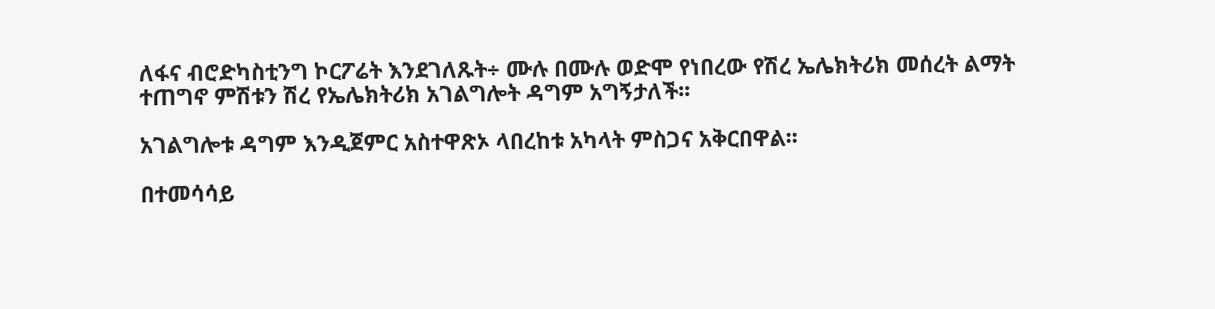ለፋና ብሮድካስቲንግ ኮርፖሬት እንደገለጹት÷ ሙሉ በሙሉ ወድሞ የነበረው የሽረ ኤሌክትሪክ መሰረት ልማት ተጠግኖ ምሽቱን ሽረ የኤሌክትሪክ አገልግሎት ዳግም አግኝታለች፡፡

አገልግሎቱ ዳግም እንዲጀምር አስተዋጽኦ ላበረከቱ አካላት ምስጋና አቅርበዋል፡፡

በተመሳሳይ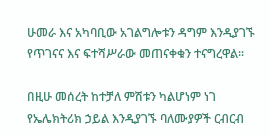ሁመራ እና አካባቢው አገልግሎቱን ዳግም እንዲያገኙ የጥገናና እና ፍተሻሥራው መጠናቀቁን ተናግረዋል፡፡

በዚሁ መሰረት ከተቻለ ምሽቱን ካልሆነም ነገ የኤሌክትሪክ ኃይል እንዲያገኙ ባለሙያዎች ርብርብ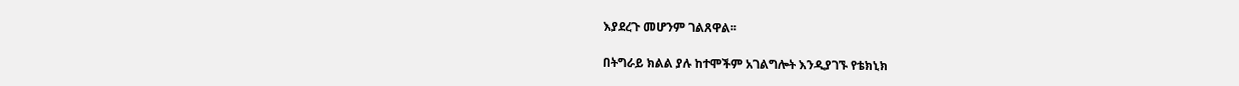እያደረጉ መሆንም ገልጸዋል፡፡

በትግራይ ክልል ያሉ ከተሞችም አገልግሎት እንዲያገኙ የቴክኒክ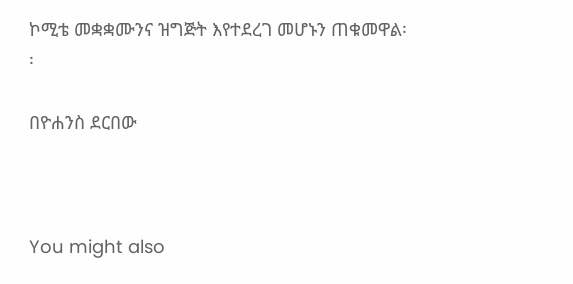ኮሚቴ መቋቋሙንና ዝግጅት እየተደረገ መሆኑን ጠቁመዋል፡፡

በዮሐንስ ደርበው



You might also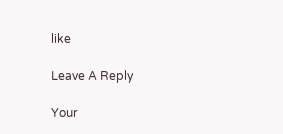like

Leave A Reply

Your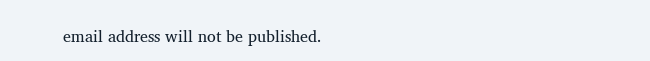email address will not be published.